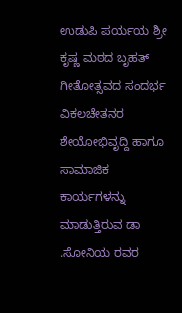ಉಡುಪಿ ಪರ್ಯಯ ಶ್ರೀ ಕೃಷ್ಣ ಮಠದ ಬೃಹತ್ ಗೀತೋತ್ಸವದ ಸಂದರ್ಭ ವಿಕಲಚೇತನರ ಶೇಯೋಭಿವೃದ್ದಿ ಹಾಗೂ ಸಾಮಾಜಿಕ ಕಾರ್ಯಗಳನ್ನು ಮಾಡುತ್ತಿರುವ ಡಾ .ಸೋನಿಯ ರವರ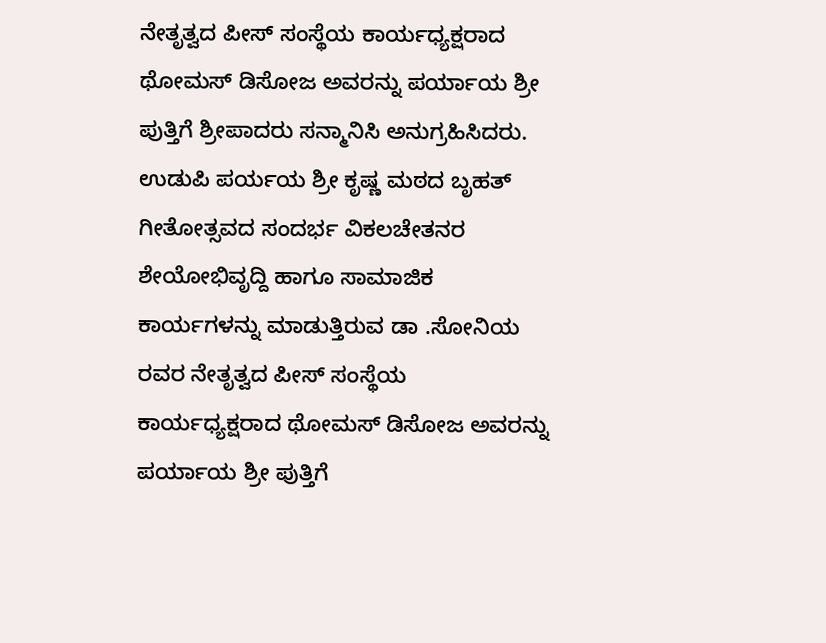ನೇತೃತ್ವದ ಪೀಸ್ ಸಂಸ್ಥೆಯ ಕಾರ್ಯಧ್ಯಕ್ಷರಾದ ಥೋಮಸ್ ಡಿಸೋಜ ಅವರನ್ನು ಪರ್ಯಾಯ ಶ್ರೀ ಪುತ್ತಿಗೆ ಶ್ರೀಪಾದರು ಸನ್ಮಾನಿಸಿ ಅನುಗ್ರಹಿಸಿದರು.
ಉಡುಪಿ ಪರ್ಯಯ ಶ್ರೀ ಕೃಷ್ಣ ಮಠದ ಬೃಹತ್ ಗೀತೋತ್ಸವದ ಸಂದರ್ಭ ವಿಕಲಚೇತನರ ಶೇಯೋಭಿವೃದ್ದಿ ಹಾಗೂ ಸಾಮಾಜಿಕ ಕಾರ್ಯಗಳನ್ನು ಮಾಡುತ್ತಿರುವ ಡಾ .ಸೋನಿಯ ರವರ ನೇತೃತ್ವದ ಪೀಸ್ ಸಂಸ್ಥೆಯ ಕಾರ್ಯಧ್ಯಕ್ಷರಾದ ಥೋಮಸ್ ಡಿಸೋಜ ಅವರನ್ನು ಪರ್ಯಾಯ ಶ್ರೀ ಪುತ್ತಿಗೆ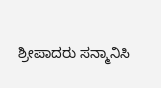ಶ್ರೀಪಾದರು ಸನ್ಮಾನಿಸಿ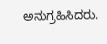ಅನುಗ್ರಹಿಸಿದರು.